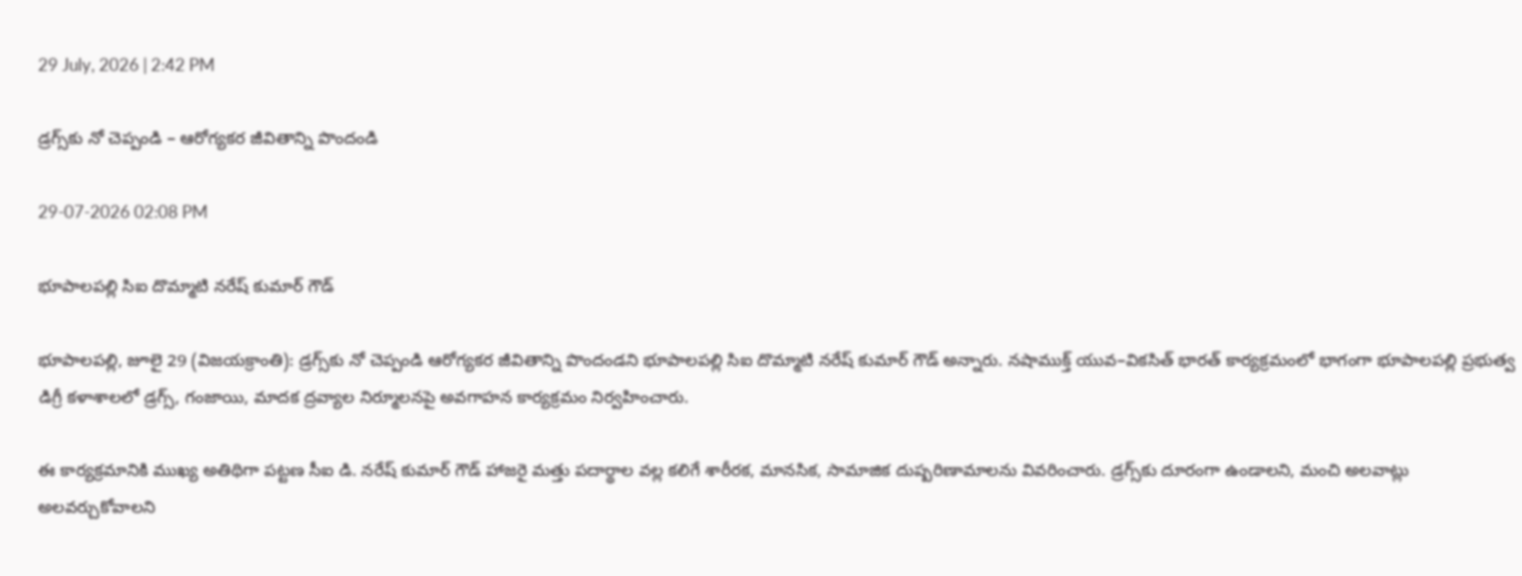29 July, 2026 | 2:42 PM

డ్రగ్స్‌కు నో చెప్పండి – ఆరోగ్యకర జీవితాన్ని పొందండి

29-07-2026 02:08 PM

భూపాలపల్లి సిఐ దొమ్మాటి నరేష్ కుమార్ గౌడ్

భూపాలపల్లి, జూలై 29 (విజయక్రాంతి): డ్రగ్స్‌కు నో చెప్పండి ఆరోగ్యకర జీవితాన్ని పొందండని భూపాలపల్లి సిఐ దొమ్మాటి నరేష్ కుమార్ గౌడ్ అన్నారు. నషాముక్త్ యువ–వికసిత్ భారత్ కార్యక్రమంలో భాగంగా భూపాలపల్లి ప్రభుత్వ డిగ్రీ కళాశాలలో డ్రగ్స్, గంజాయి, మాదక ద్రవ్యాల నిర్మూలనపై అవగాహన కార్యక్రమం నిర్వహించారు.

ఈ కార్యక్రమానికి ముఖ్య అతిథిగా పట్టణ సీఐ డి. నరేష్ కుమార్ గౌడ్ హాజరై మత్తు పదార్థాల వల్ల కలిగే శారీరక, మానసిక, సామాజిక దుష్పరిణామాలను వివరించారు. డ్రగ్స్‌కు దూరంగా ఉండాలని, మంచి అలవాట్లు అలవర్చుకోవాలని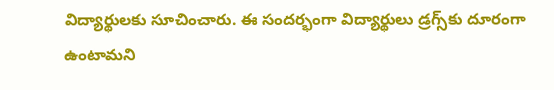విద్యార్థులకు సూచించారు. ఈ సందర్భంగా విద్యార్థులు డ్రగ్స్‌కు దూరంగా ఉంటామని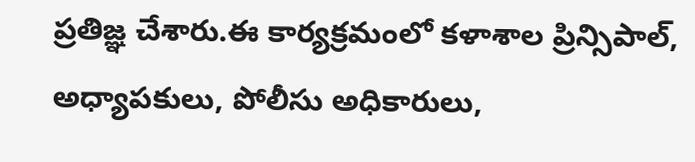ప్రతిజ్ఞ చేశారు.ఈ కార్యక్రమంలో కళాశాల ప్రిన్సిపాల్, అధ్యాపకులు, పోలీసు అధికారులు,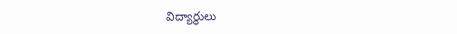విద్యార్థులు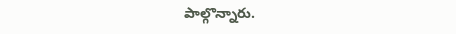పాల్గొన్నారు.